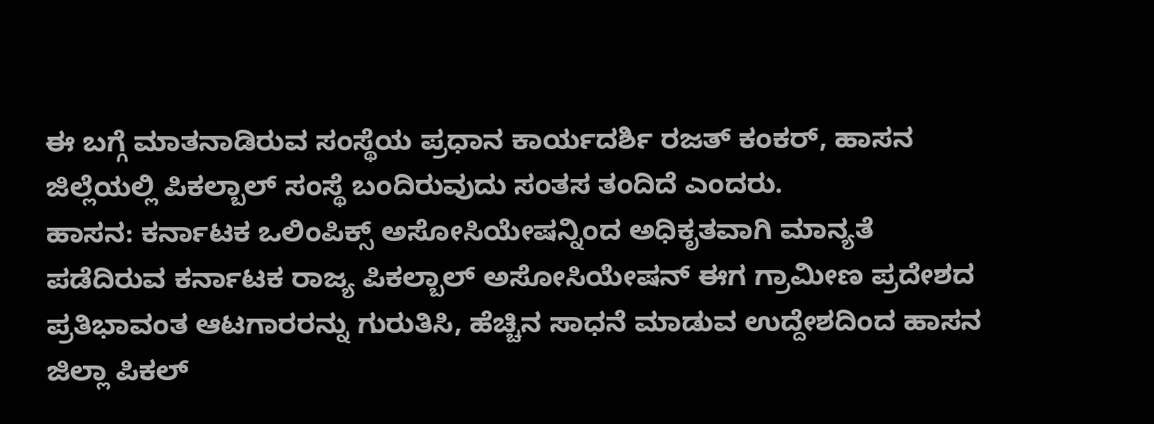ಈ ಬಗ್ಗೆ ಮಾತನಾಡಿರುವ ಸಂಸ್ಥೆಯ ಪ್ರಧಾನ ಕಾರ್ಯದರ್ಶಿ ರಜತ್ ಕಂಕರ್, ಹಾಸನ ಜಿಲ್ಲೆಯಲ್ಲಿ ಪಿಕಲ್ಬಾಲ್ ಸಂಸ್ಥೆ ಬಂದಿರುವುದು ಸಂತಸ ತಂದಿದೆ ಎಂದರು.
ಹಾಸನ: ಕರ್ನಾಟಕ ಒಲಿಂಪಿಕ್ಸ್ ಅಸೋಸಿಯೇಷನ್ನಿಂದ ಅಧಿಕೃತವಾಗಿ ಮಾನ್ಯತೆ ಪಡೆದಿರುವ ಕರ್ನಾಟಕ ರಾಜ್ಯ ಪಿಕಲ್ಬಾಲ್ ಅಸೋಸಿಯೇಷನ್ ಈಗ ಗ್ರಾಮೀಣ ಪ್ರದೇಶದ ಪ್ರತಿಭಾವಂತ ಆಟಗಾರರನ್ನು ಗುರುತಿಸಿ, ಹೆಚ್ಚಿನ ಸಾಧನೆ ಮಾಡುವ ಉದ್ದೇಶದಿಂದ ಹಾಸನ ಜಿಲ್ಲಾ ಪಿಕಲ್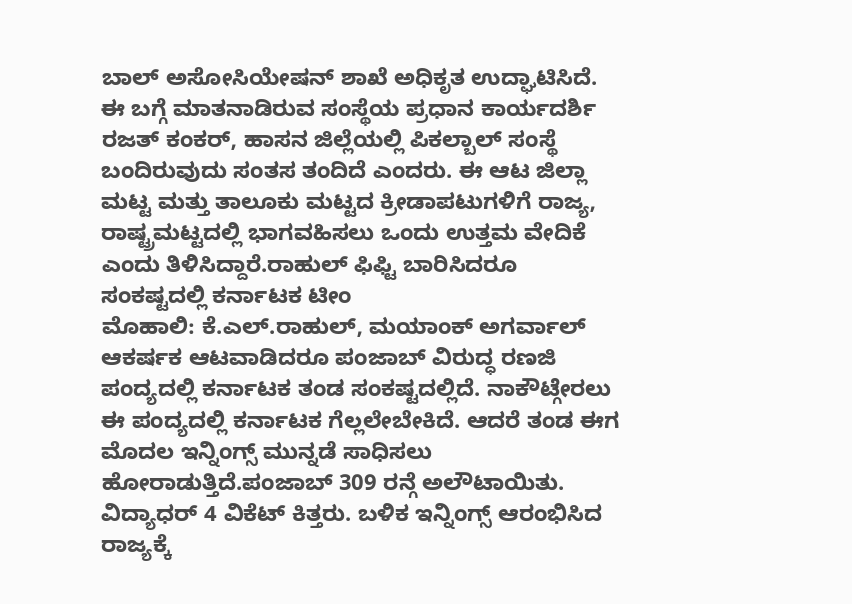ಬಾಲ್ ಅಸೋಸಿಯೇಷನ್ ಶಾಖೆ ಅಧಿಕೃತ ಉದ್ಘಾಟಿಸಿದೆ. ಈ ಬಗ್ಗೆ ಮಾತನಾಡಿರುವ ಸಂಸ್ಥೆಯ ಪ್ರಧಾನ ಕಾರ್ಯದರ್ಶಿ ರಜತ್ ಕಂಕರ್, ಹಾಸನ ಜಿಲ್ಲೆಯಲ್ಲಿ ಪಿಕಲ್ಬಾಲ್ ಸಂಸ್ಥೆ ಬಂದಿರುವುದು ಸಂತಸ ತಂದಿದೆ ಎಂದರು. ಈ ಆಟ ಜಿಲ್ಲಾ ಮಟ್ಟ ಮತ್ತು ತಾಲೂಕು ಮಟ್ಟದ ಕ್ರೀಡಾಪಟುಗಳಿಗೆ ರಾಜ್ಯ, ರಾಷ್ಟ್ರಮಟ್ಟದಲ್ಲಿ ಭಾಗವಹಿಸಲು ಒಂದು ಉತ್ತಮ ವೇದಿಕೆ ಎಂದು ತಿಳಿಸಿದ್ದಾರೆ.ರಾಹುಲ್ ಫಿಫ್ಟಿ ಬಾರಿಸಿದರೂ ಸಂಕಷ್ಟದಲ್ಲಿ ಕರ್ನಾಟಕ ಟೀಂ
ಮೊಹಾಲಿ: ಕೆ.ಎಲ್.ರಾಹುಲ್, ಮಯಾಂಕ್ ಅಗರ್ವಾಲ್ ಆಕರ್ಷಕ ಆಟವಾಡಿದರೂ ಪಂಜಾಬ್ ವಿರುದ್ಧ ರಣಜಿ ಪಂದ್ಯದಲ್ಲಿ ಕರ್ನಾಟಕ ತಂಡ ಸಂಕಷ್ಟದಲ್ಲಿದೆ. ನಾಕೌಟ್ಗೇರಲು ಈ ಪಂದ್ಯದಲ್ಲಿ ಕರ್ನಾಟಕ ಗೆಲ್ಲಲೇಬೇಕಿದೆ. ಆದರೆ ತಂಡ ಈಗ ಮೊದಲ ಇನ್ನಿಂಗ್ಸ್ ಮುನ್ನಡೆ ಸಾಧಿಸಲು ಹೋರಾಡುತ್ತಿದೆ.ಪಂಜಾಬ್ 309 ರನ್ಗೆ ಅಲೌಟಾಯಿತು. ವಿದ್ಯಾಧರ್ 4 ವಿಕೆಟ್ ಕಿತ್ತರು. ಬಳಿಕ ಇನ್ನಿಂಗ್ಸ್ ಆರಂಭಿಸಿದ ರಾಜ್ಯಕ್ಕೆ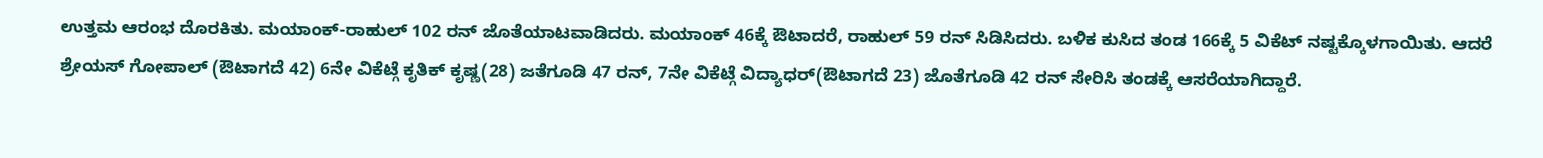ಉತ್ತಮ ಆರಂಭ ದೊರಕಿತು. ಮಯಾಂಕ್-ರಾಹುಲ್ 102 ರನ್ ಜೊತೆಯಾಟವಾಡಿದರು. ಮಯಾಂಕ್ 46ಕ್ಕೆ ಔಟಾದರೆ, ರಾಹುಲ್ 59 ರನ್ ಸಿಡಿಸಿದರು. ಬಳಿಕ ಕುಸಿದ ತಂಡ 166ಕ್ಕೆ 5 ವಿಕೆಟ್ ನಷ್ಟಕ್ಕೊಳಗಾಯಿತು. ಆದರೆ ಶ್ರೇಯಸ್ ಗೋಪಾಲ್ (ಔಟಾಗದೆ 42) 6ನೇ ವಿಕೆಟ್ಗೆ ಕೃತಿಕ್ ಕೃಷ್ಣ(28) ಜತೆಗೂಡಿ 47 ರನ್, 7ನೇ ವಿಕೆಟ್ಗೆ ವಿದ್ಯಾಧರ್(ಔಟಾಗದೆ 23) ಜೊತೆಗೂಡಿ 42 ರನ್ ಸೇರಿಸಿ ತಂಡಕ್ಕೆ ಆಸರೆಯಾಗಿದ್ದಾರೆ.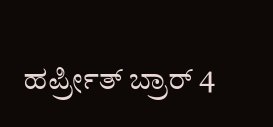ಹರ್ಪ್ರೀತ್ ಬ್ರಾರ್ 4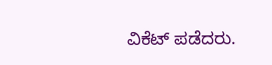ವಿಕೆಟ್ ಪಡೆದರು.